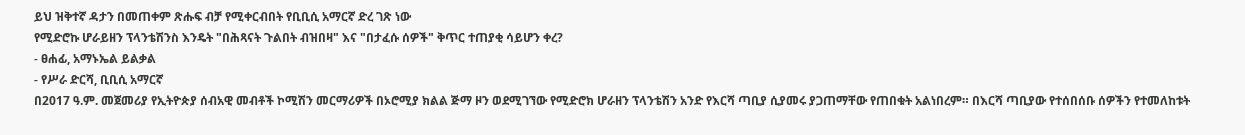ይህ ዝቅተኛ ዳታን በመጠቀም ጽሑፍ ብቻ የሚቀርብበት የቢቢሲ አማርኛ ድረ ገጽ ነው
የሚድሮኩ ሆራይዘን ፕላንቴሽንስ እንዴት "በሕጻናት ጉልበት ብዝበዛ" እና "በታፈሱ ሰዎች" ቅጥር ተጠያቂ ሳይሆን ቀረ?
- ፀሐፊ, አማኑኤል ይልቃል
- የሥራ ድርሻ, ቢቢሲ አማርኛ
በ2017 ዓ.ም. መጀመሪያ የኢትዮጵያ ሰብአዊ መብቶች ኮሚሽን መርማሪዎች በኦሮሚያ ክልል ጅማ ዞን ወደሚገኘው የሚድሮክ ሆራዘን ፕላንቴሽን አንድ የእርሻ ጣቢያ ሲያመሩ ያጋጠማቸው የጠበቁት አልነበረም። በእርሻ ጣቢያው የተሰበሰቡ ሰዎችን የተመለከቱት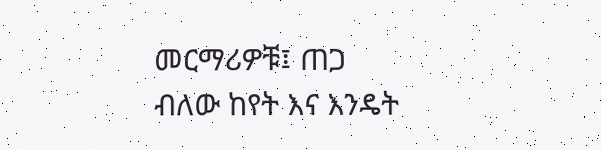መርማሪዎቹ፤ ጠጋ ብለው ከየት እና እንዴት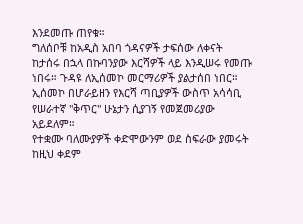እንደመጡ ጠየቁ።
ግለሰቦቹ ከአዲስ አበባ ጎዳናዎች ታፍሰው ለቀናት ከታሰሩ በኋላ በኩባንያው እርሻዎች ላይ እንዲሠሩ የመጡ ነበሩ። ጉዳዩ ለኢሰመኮ መርማሪዎች ያልታሰበ ነበር። ኢሰመኮ በሆራይዘን የእርሻ ጣቢያዎች ውስጥ አሳሳቢ የሠራተኛ "ቅጥር" ሁኔታን ሲያገኝ የመጀመሪያው አይደለም።
የተቋሙ ባለሙያዎች ቀድሞውንም ወደ ስፍራው ያመሩት ከዚህ ቀደም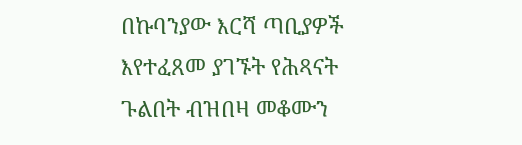በኩባንያው እርሻ ጣቢያዎች እየተፈጸመ ያገኙት የሕጻናት ጉልበት ብዝበዛ መቆሙን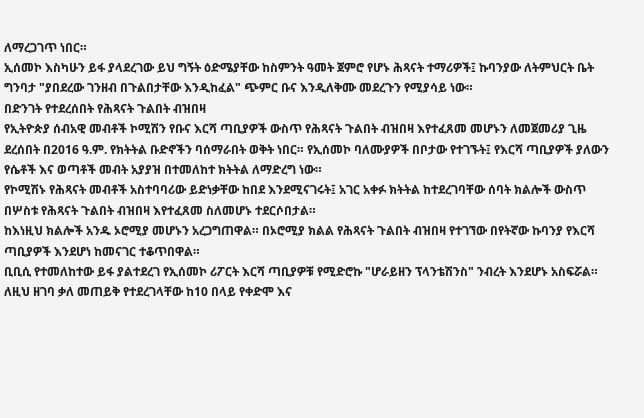ለማረጋገጥ ነበር።
ኢሰመኮ እስካሁን ይፋ ያላደረገው ይህ ግኝት ዕድሜያቸው ከስምንት ዓመት ጀምሮ የሆኑ ሕጻናት ተማሪዎች፤ ኩባንያው ለትምህርት ቤት ግንባታ "ያበደረው ገንዘብ በጉልበታቸው እንዲከፈል" ጭምር ቡና እንዲለቅሙ መደረጉን የሚያሳይ ነው።
በድንገት የተደረሰበት የሕጻናት ጉልበት ብዝበዛ
የኢትዮጵያ ሰብአዊ መብቶች ኮሚሽን የቡና እርሻ ጣቢያዎች ውስጥ የሕጻናት ጉልበት ብዝበዛ እየተፈጸመ መሆኑን ለመጀመሪያ ጊዜ ደረሰበት በ2016 ዓ.ም. የክትትል ቡድኖችን ባሰማራበት ወቅት ነበር። የኢሰመኮ ባለሙያዎች በቦታው የተገኙት፤ የእርሻ ጣቢያዎች ያለውን የሴቶች እና ወጣቶች መብት አያያዝ በተመለከተ ክትትል ለማድረግ ነው።
የኮሚሽኑ የሕጻናት መብቶች አስተባባሪው ይድነቃቸው ከበደ እንደሚናገሩት፤ አገር አቀፉ ክትትል ከተደረገባቸው ሰባት ክልሎች ውስጥ በሦስቱ የሕጻናት ጉልበት ብዝበዛ እየተፈጸመ ስለመሆኑ ተደርሶበታል።
ከእነዚህ ክልሎች አንዱ ኦሮሚያ መሆኑን አረጋግጠዋል። በኦሮሚያ ክልል የሕጻናት ጉልበት ብዝበዛ የተገኘው በየትኛው ኩባንያ የእርሻ ጣቢያዎች እንደሆነ ከመናገር ተቆጥበዋል።
ቢቢሲ የተመለከተው ይፋ ያልተደረገ የኢሰመኮ ሪፖርት እርሻ ጣቢያዎቹ የሚድሮኩ "ሆራይዘን ፕላንቴሽንስ" ንብረት እንደሆኑ አስፍሯል። ለዚህ ዘገባ ቃለ መጠይቅ የተደረገላቸው ከ10 በላይ የቀድሞ እና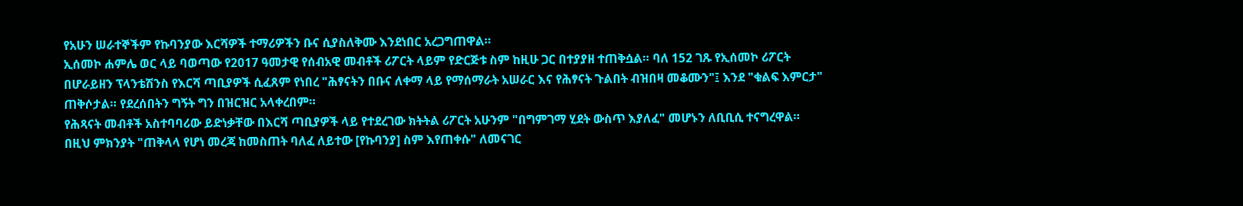የአሁን ሠራተኞችም የኩባንያው እርሻዎች ተማሪዎችን ቡና ሲያስለቅሙ እንደነበር አረጋግጠዋል።
ኢሰመኮ ሐምሌ ወር ላይ ባወጣው የ2017 ዓመታዊ የሰብአዊ መብቶች ሪፖርት ላይም የድርጅቱ ስም ከዚሁ ጋር በተያያዘ ተጠቅሷል። ባለ 152 ገጹ የኢሰመኮ ሪፖርት በሆራይዘን ፕላንቴሽንስ የእርሻ ጣቢያዎች ሲፈጸም የነበረ "ሕፃናትን በቡና ለቀማ ላይ የማሰማራት አሠራር እና የሕፃናት ጉልበት ብዝበዛ መቆሙን"፤ እንደ "ቁልፍ እምርታ" ጠቅሶታል። የደረሰበትን ግኝት ግን በዝርዝር አላቀረበም።
የሕጻናት መብቶች አስተባባሪው ይድነቃቸው በእርሻ ጣቢያዎች ላይ የተደረገው ክትትል ሪፖርት አሁንም "በግምገማ ሂደት ውስጥ እያለፈ" መሆኑን ለቢቢሲ ተናግረዋል። በዚህ ምክንያት "ጠቅላላ የሆነ መረጃ ከመስጠት ባለፈ ለይተው [የኩባንያ] ስም እየጠቀሱ" ለመናገር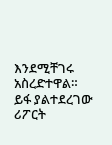እንደሚቸገሩ አስረድተዋል።
ይፋ ያልተደረገው ሪፖርት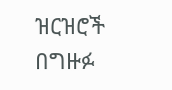ዝርዝሮች
በግዙፉ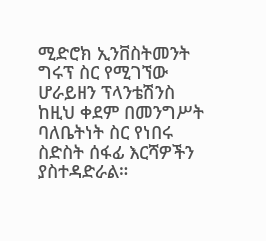ሚድሮክ ኢንቨስትመንት ግሩፕ ስር የሚገኘው ሆራይዘን ፕላንቴሽንስ ከዚህ ቀደም በመንግሥት ባለቤትነት ስር የነበሩ ስድስት ሰፋፊ እርሻዎችን ያስተዳድራል።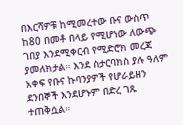በእርሻዎቹ ከሚመረተው ቡና ውስጥ ከ80 በመቶ በላይ የሚሆነው ለውጭ ገበያ እንደሚቀርብ የሚድሮክ መረጃ ያመለክታል። እንደ ስታርባክስ ያሉ ዓለም አቀፍ የቡና ኩባንያዎች የሆራይዘን ደንበኞች እንደሆኑም በድረ ገጹ ተጠቅሷል።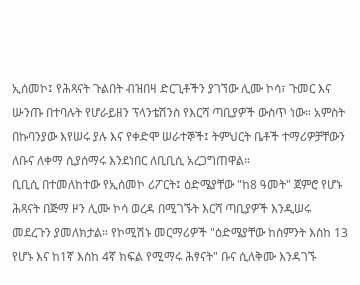ኢሰመኮ፤ የሕጻናት ጉልበት ብዝበዛ ድርጊቶችን ያገኘው ሊሙ ኮሳ፣ ጉመር እና ሡንጡ በተባሉት የሆራይዘን ፕላንቴሽንስ የእርሻ ጣቢያዎች ውስጥ ነው። አምስት በኩባንያው እየሠሩ ያሉ እና የቀድሞ ሠራተኞች፤ ትምህርት ቤቶች ተማሪዎቻቸውን ለቡና ለቀማ ሲያሰማሩ እንደነበር ለቢቢሲ አረጋግጠዋል።
ቢቢሲ በተመለከተው የኢሰመኮ ሪፖርት፤ ዕድሜያቸው "ከ8 ዓመት" ጀምሮ የሆኑ ሕጻናት በጅማ ዞን ሊሙ ኮሳ ወረዳ በሚገኙት እርሻ ጣቢያዎች እንዲሠሩ መደረጉን ያመለክታል። የኮሚሽኑ መርማሪዎች "ዕድሜያቸው ከስምንት እስከ 13 የሆኑ እና ከ1ኛ እስከ 4ኛ ክፍል የሚማሩ ሕፃናት" ቡና ሲለቅሙ እንዳገኙ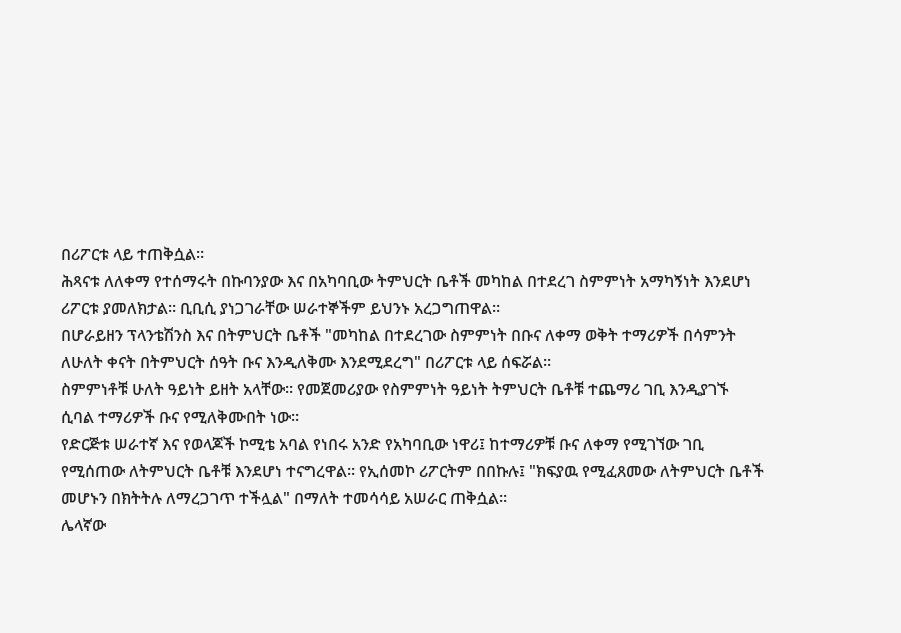በሪፖርቱ ላይ ተጠቅሷል።
ሕጻናቱ ለለቀማ የተሰማሩት በኩባንያው እና በአካባቢው ትምህርት ቤቶች መካከል በተደረገ ስምምነት አማካኝነት እንደሆነ ሪፖርቱ ያመለክታል። ቢቢሲ ያነጋገራቸው ሠራተኞችም ይህንኑ አረጋግጠዋል።
በሆራይዘን ፕላንቴሽንስ እና በትምህርት ቤቶች "መካከል በተደረገው ስምምነት በቡና ለቀማ ወቅት ተማሪዎች በሳምንት ለሁለት ቀናት በትምህርት ሰዓት ቡና እንዲለቅሙ እንደሚደረግ" በሪፖርቱ ላይ ሰፍሯል።
ስምምነቶቹ ሁለት ዓይነት ይዘት አላቸው። የመጀመሪያው የስምምነት ዓይነት ትምህርት ቤቶቹ ተጨማሪ ገቢ እንዲያገኙ ሲባል ተማሪዎች ቡና የሚለቅሙበት ነው።
የድርጅቱ ሠራተኛ እና የወላጆች ኮሚቴ አባል የነበሩ አንድ የአካባቢው ነዋሪ፤ ከተማሪዎቹ ቡና ለቀማ የሚገኘው ገቢ የሚሰጠው ለትምህርት ቤቶቹ እንደሆነ ተናግረዋል። የኢሰመኮ ሪፖርትም በበኩሉ፤ "ክፍያዉ የሚፈጸመው ለትምህርት ቤቶች መሆኑን በክትትሉ ለማረጋገጥ ተችሏል" በማለት ተመሳሳይ አሠራር ጠቅሷል።
ሌላኛው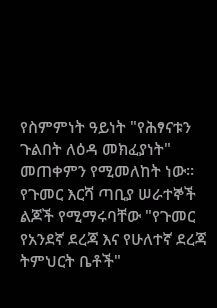የስምምነት ዓይነት "የሕፃናቱን ጉልበት ለዕዳ መክፈያነት" መጠቀምን የሚመለከት ነው። የጉመር እርሻ ጣቢያ ሠራተኞች ልጆች የሚማሩባቸው "የጉመር የአንደኛ ደረጃ እና የሁለተኛ ደረጃ ትምህርት ቤቶች"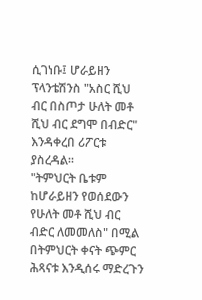ሲገነቡ፤ ሆራይዘን ፕላንቴሽንስ "አስር ሺህ ብር በስጦታ ሁለት መቶ ሺህ ብር ደግሞ በብድር" እንዳቀረበ ሪፖርቱ ያስረዳል።
"ትምህርት ቤቱም ከሆራይዘን የወሰደውን የሁለት መቶ ሺህ ብር ብድር ለመመለስ" በሚል በትምህርት ቀናት ጭምር ሕጻናቱ እንዲሰሩ ማድረጉን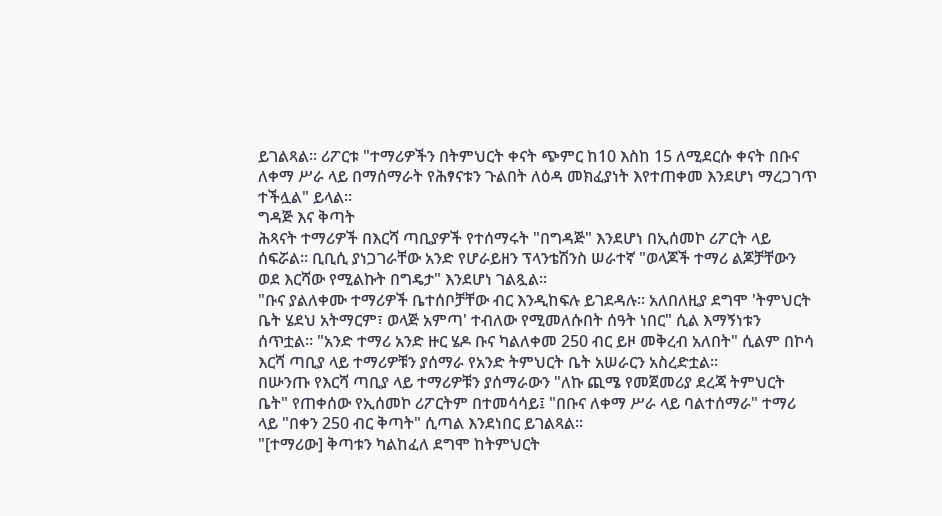ይገልጻል። ሪፖርቱ "ተማሪዎችን በትምህርት ቀናት ጭምር ከ10 እስከ 15 ለሚደርሱ ቀናት በቡና ለቀማ ሥራ ላይ በማሰማራት የሕፃናቱን ጉልበት ለዕዳ መክፈያነት እየተጠቀመ እንደሆነ ማረጋገጥ ተችሏል" ይላል።
ግዳጅ እና ቅጣት
ሕጻናት ተማሪዎች በእርሻ ጣቢያዎች የተሰማሩት "በግዳጅ" እንደሆነ በኢሰመኮ ሪፖርት ላይ ሰፍሯል። ቢቢሲ ያነጋገራቸው አንድ የሆራይዘን ፕላንቴሽንስ ሠራተኛ "ወላጆች ተማሪ ልጆቻቸውን ወደ እርሻው የሚልኩት በግዴታ" እንደሆነ ገልጿል።
"ቡና ያልለቀሙ ተማሪዎች ቤተሰቦቻቸው ብር እንዲከፍሉ ይገደዳሉ። አለበለዚያ ደግሞ 'ትምህርት ቤት ሄደህ አትማርም፣ ወላጅ አምጣ' ተብለው የሚመለሱበት ሰዓት ነበር" ሲል እማኝነቱን ሰጥቷል። "አንድ ተማሪ አንድ ዙር ሄዶ ቡና ካልለቀመ 250 ብር ይዞ መቅረብ አለበት" ሲልም በኮሳ እርሻ ጣቢያ ላይ ተማሪዎቹን ያሰማራ የአንድ ትምህርት ቤት አሠራርን አስረድቷል።
በሡንጡ የእርሻ ጣቢያ ላይ ተማሪዎቹን ያሰማራውን "ለኩ ጪሜ የመጀመሪያ ደረጃ ትምህርት ቤት" የጠቀሰው የኢሰመኮ ሪፖርትም በተመሳሳይ፤ "በቡና ለቀማ ሥራ ላይ ባልተሰማራ" ተማሪ ላይ "በቀን 250 ብር ቅጣት" ሲጣል እንደነበር ይገልጻል።
"[ተማሪው] ቅጣቱን ካልከፈለ ደግሞ ከትምህርት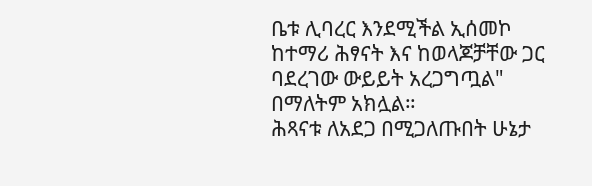ቤቱ ሊባረር እንደሚችል ኢሰመኮ ከተማሪ ሕፃናት እና ከወላጆቻቸው ጋር ባደረገው ውይይት አረጋግጧል" በማለትም አክሏል።
ሕጻናቱ ለአደጋ በሚጋለጡበት ሁኔታ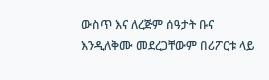ውስጥ እና ለረጅም ሰዓታት ቡና እንዲለቅሙ መደረጋቸውም በሪፖርቱ ላይ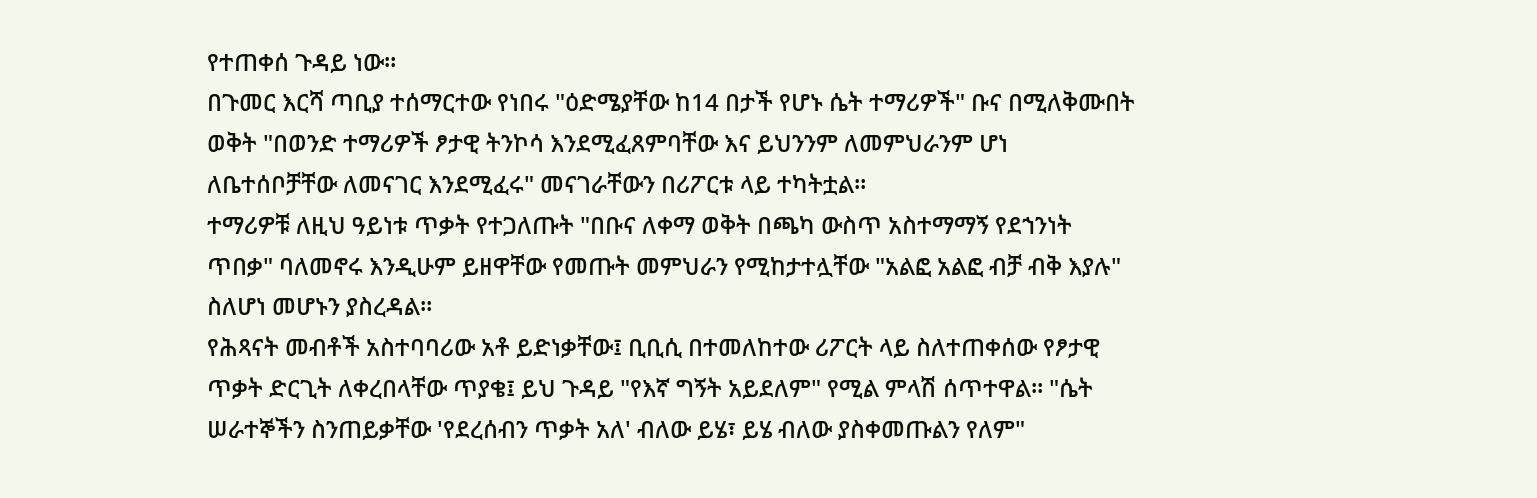የተጠቀሰ ጉዳይ ነው።
በጉመር እርሻ ጣቢያ ተሰማርተው የነበሩ "ዕድሜያቸው ከ14 በታች የሆኑ ሴት ተማሪዎች" ቡና በሚለቅሙበት ወቅት "በወንድ ተማሪዎች ፆታዊ ትንኮሳ እንደሚፈጸምባቸው እና ይህንንም ለመምህራንም ሆነ ለቤተሰቦቻቸው ለመናገር እንደሚፈሩ" መናገራቸውን በሪፖርቱ ላይ ተካትቷል።
ተማሪዎቹ ለዚህ ዓይነቱ ጥቃት የተጋለጡት "በቡና ለቀማ ወቅት በጫካ ውስጥ አስተማማኝ የደኀንነት ጥበቃ" ባለመኖሩ እንዲሁም ይዘዋቸው የመጡት መምህራን የሚከታተሏቸው "አልፎ አልፎ ብቻ ብቅ እያሉ" ስለሆነ መሆኑን ያስረዳል።
የሕጻናት መብቶች አስተባባሪው አቶ ይድነቃቸው፤ ቢቢሲ በተመለከተው ሪፖርት ላይ ስለተጠቀሰው የፆታዊ ጥቃት ድርጊት ለቀረበላቸው ጥያቄ፤ ይህ ጉዳይ "የእኛ ግኝት አይደለም" የሚል ምላሽ ሰጥተዋል። "ሴት ሠራተኞችን ስንጠይቃቸው 'የደረሰብን ጥቃት አለ' ብለው ይሄ፣ ይሄ ብለው ያስቀመጡልን የለም"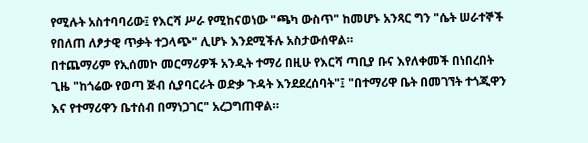የሚሉት አስተባባሪው፤ የእርሻ ሥራ የሚከናወነው "ጫካ ውስጥ" ከመሆኑ አንጻር ግን "ሴት ሠራተኞች የበለጠ ለፆታዊ ጥቃት ተጋላጭ" ሊሆኑ እንደሚችሉ አስታውሰዋል።
በተጨማሪም የኢሰመኮ መርማሪዎች አንዲት ተማሪ በዚሁ የእርሻ ጣቢያ ቡና እየለቀመች በነበረበት ጊዜ "ከጎሬው የወጣ ጅብ ሲያባርራት ወድቃ ጉዳት እንደደረሰባት"፤ "በተማሪዋ ቤት በመገኘት ተጎጂዋን እና የተማሪዋን ቤተሰብ በማነጋገር" አረጋግጠዋል።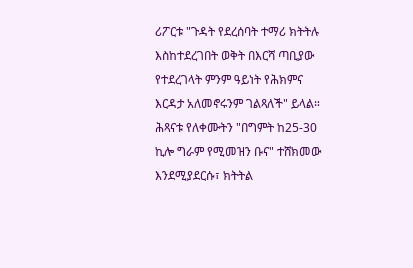ሪፖርቱ "ጉዳት የደረሰባት ተማሪ ክትትሉ እስከተደረገበት ወቅት በእርሻ ጣቢያው የተደረገላት ምንም ዓይነት የሕክምና እርዳታ አለመኖሩንም ገልጻለች" ይላል።
ሕጻናቱ የለቀሙትን "በግምት ከ25-30 ኪሎ ግራም የሚመዝን ቡና" ተሸክመው እንደሚያደርሱ፣ ክትትል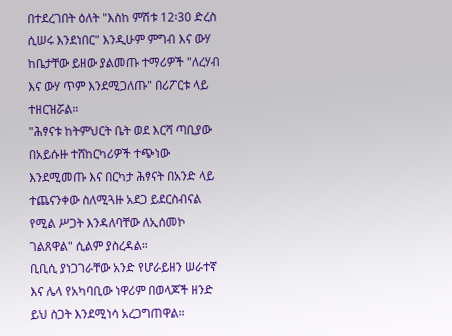በተደረገበት ዕለት "እስከ ምሽቱ 12፡30 ድረስ ሲሠሩ እንደነበር" እንዲሁም ምግብ እና ውሃ ከቤታቸው ይዘው ያልመጡ ተማሪዎች "ለረሃብ እና ውሃ ጥም እንደሚጋለጡ" በሪፖርቱ ላይ ተዘርዝሯል።
"ሕፃናቱ ከትምህርት ቤት ወደ እርሻ ጣቢያው በአይሱዙ ተሸከርካሪዎች ተጭነው እንደሚመጡ እና በርካታ ሕፃናት በአንድ ላይ ተጨናንቀው ስለሚጓዙ አደጋ ይደርስብናል የሚል ሥጋት እንዳለባቸው ለኢሰመኮ ገልጸዋል" ሲልም ያስረዳል።
ቢቢሲ ያነጋገራቸው አንድ የሆራይዘን ሠራተኛ እና ሌላ የአካባቢው ነዋሪም በወላጆች ዘንድ ይህ ስጋት እንደሚነሳ አረጋግጠዋል።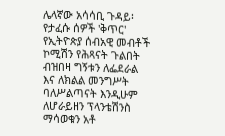ሌላኛው አሳሳቢ ጉዳይ፡ የታፈሱ ሰዎች 'ቅጥር'
የኢትዮጵያ ሰብአዊ መብቶች ኮሚሽን የሕጻናት ጉልበት ብዝበዛ ግኝቱን ለፌደራል እና ለክልል መንግሥት ባለሥልጣናት እንዲሁም ለሆራይዘን ፕላንቴሽንስ ማሳወቁን አቶ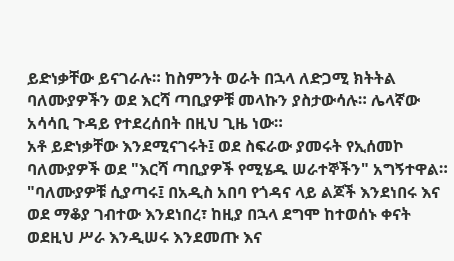ይድነቃቸው ይናገራሉ። ከስምንት ወራት በኋላ ለድጋሚ ክትትል ባለሙያዎችን ወደ እርሻ ጣቢያዎቹ መላኩን ያስታውሳሉ። ሌላኛው አሳሳቢ ጉዳይ የተደረሰበት በዚህ ጊዜ ነው።
አቶ ይድነቃቸው እንደሚናገሩት፤ ወደ ስፍራው ያመሩት የኢሰመኮ ባለሙያዎች ወደ "እርሻ ጣቢያዎች የሚሄዱ ሠራተኞችን" አግኝተዋል። "ባለሙያዎቹ ሲያጣሩ፤ በአዲስ አበባ የጎዳና ላይ ልጆች እንደነበሩ እና ወደ ማቆያ ገብተው እንደነበረ፣ ከዚያ በኋላ ደግሞ ከተወሰኑ ቀናት ወደዚህ ሥራ እንዲሠሩ እንደመጡ እና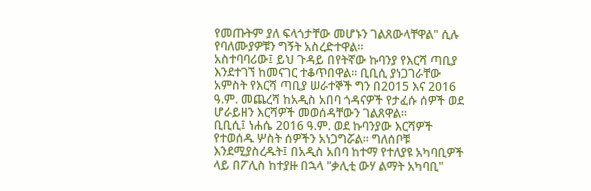የመጡትም ያለ ፍላጎታቸው መሆኑን ገልጸውላቸዋል" ሲሉ የባለሙያዎቹን ግኝት አስረድተዋል።
አስተባባሪው፤ ይህ ጉዳይ በየትኛው ኩባንያ የእርሻ ጣቢያ እንደተገኘ ከመናገር ተቆጥበዋል። ቢቢሲ ያነጋገራቸው አምስት የእርሻ ጣቢያ ሠራተኞች ግን በ2015 እና 2016 ዓ.ም. መጨረሻ ከአዲስ አበባ ጎዳናዎች የታፈሱ ሰዎች ወደ ሆራይዘን እርሻዎች መወሰዳቸውን ገልጸዋል።
ቢቢሲ፤ ነሐሴ 2016 ዓ.ም. ወደ ኩባንያው እርሻዎች የተወሰዱ ሦስት ሰዎችን አነጋግሯል። ግለሰቦቹ እንደሚያስረዱት፤ በአዲስ አበባ ከተማ የተለያዩ አካባቢዎች ላይ በፖሊስ ከተያዙ በኋላ "ቃሊቲ ውሃ ልማት አካባቢ"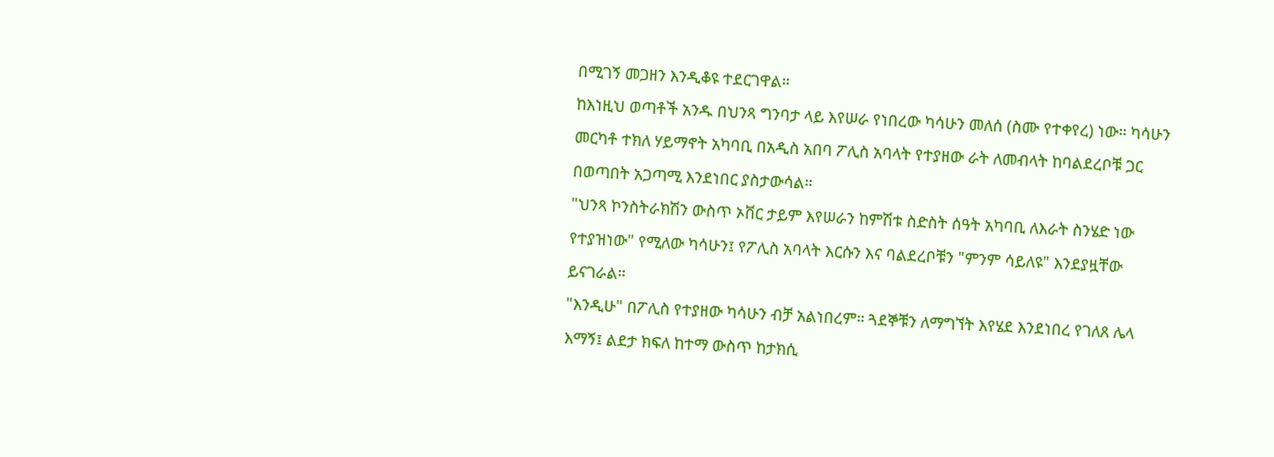በሚገኝ መጋዘን እንዲቆዩ ተደርገዋል።
ከእነዚህ ወጣቶች አንዱ በህንጻ ግንባታ ላይ እየሠራ የነበረው ካሳሁን መለሰ (ስሙ የተቀየረ) ነው። ካሳሁን መርካቶ ተክለ ሃይማኖት አካባቢ በአዲስ አበባ ፖሊስ አባላት የተያዘው ራት ለመብላት ከባልደረቦቹ ጋር በወጣበት አጋጣሚ እንደነበር ያስታውሳል።
"ህንጻ ኮንስትራክሽን ውስጥ ኦቨር ታይም እየሠራን ከምሽቱ ስድስት ሰዓት አካባቢ ለእራት ስንሄድ ነው የተያዝነው" የሚለው ካሳሁን፤ የፖሊስ አባላት እርሱን እና ባልደረቦቹን "ምንም ሳይለዩ" እንደያዟቸው ይናገራል።
"እንዲሁ" በፖሊስ የተያዘው ካሳሁን ብቻ አልነበረም። ጓደኞቹን ለማግኘት እየሄደ እንደነበረ የገለጸ ሌላ እማኝ፤ ልደታ ክፍለ ከተማ ውስጥ ከታክሲ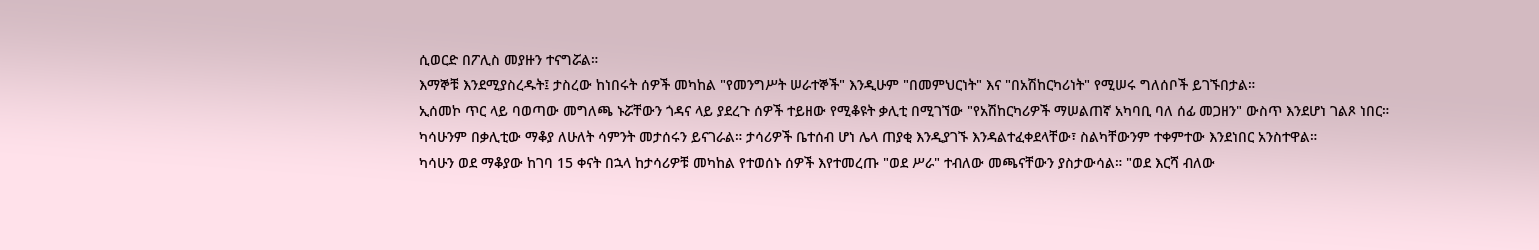ሲወርድ በፖሊስ መያዙን ተናግሯል።
እማኞቹ እንደሚያስረዱት፤ ታስረው ከነበሩት ሰዎች መካከል "የመንግሥት ሠራተኞች" እንዲሁም "በመምህርነት" እና "በአሽከርካሪነት" የሚሠሩ ግለሰቦች ይገኙበታል።
ኢሰመኮ ጥር ላይ ባወጣው መግለጫ ኑሯቸውን ጎዳና ላይ ያደረጉ ሰዎች ተይዘው የሚቆዩት ቃሊቲ በሚገኘው "የአሽከርካሪዎች ማሠልጠኛ አካባቢ ባለ ሰፊ መጋዘን" ውስጥ እንደሆነ ገልጾ ነበር።
ካሳሁንም በቃሊቲው ማቆያ ለሁለት ሳምንት መታሰሩን ይናገራል። ታሳሪዎች ቤተሰብ ሆነ ሌላ ጠያቂ እንዲያገኙ እንዳልተፈቀደላቸው፣ ስልካቸውንም ተቀምተው እንደነበር አንስተዋል።
ካሳሁን ወደ ማቆያው ከገባ 15 ቀናት በኋላ ከታሳሪዎቹ መካከል የተወሰኑ ሰዎች እየተመረጡ "ወደ ሥራ" ተብለው መጫናቸውን ያስታውሳል። "ወደ እርሻ ብለው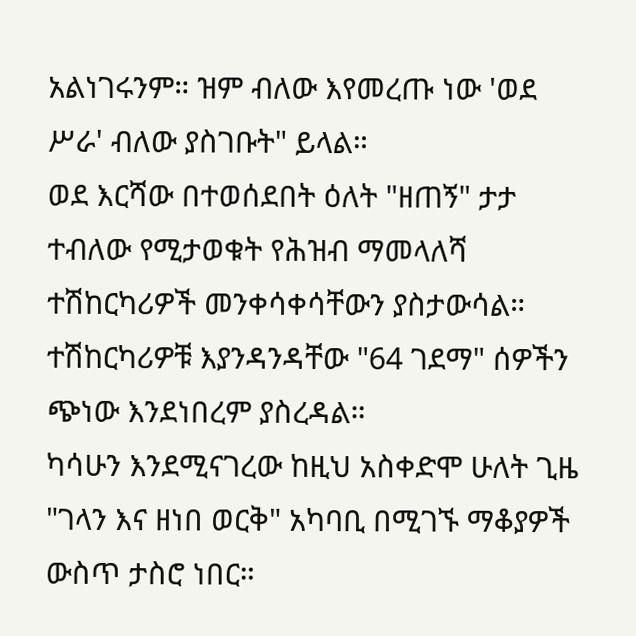አልነገሩንም። ዝም ብለው እየመረጡ ነው 'ወደ ሥራ' ብለው ያስገቡት" ይላል።
ወደ እርሻው በተወሰደበት ዕለት "ዘጠኝ" ታታ ተብለው የሚታወቁት የሕዝብ ማመላለሻ ተሽከርካሪዎች መንቀሳቀሳቸውን ያስታውሳል። ተሽከርካሪዎቹ እያንዳንዳቸው "64 ገደማ" ሰዎችን ጭነው እንደነበረም ያስረዳል።
ካሳሁን እንደሚናገረው ከዚህ አስቀድሞ ሁለት ጊዜ "ገላን እና ዘነበ ወርቅ" አካባቢ በሚገኙ ማቆያዎች ውስጥ ታስሮ ነበር።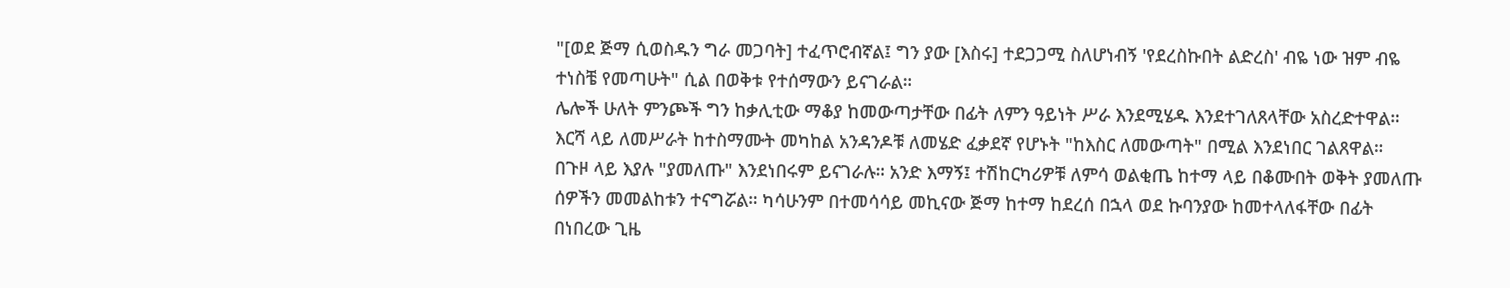"[ወደ ጅማ ሲወስዱን ግራ መጋባት] ተፈጥሮብኛል፤ ግን ያው [እስሩ] ተደጋጋሚ ስለሆነብኝ 'የደረስኩበት ልድረስ' ብዬ ነው ዝም ብዬ ተነስቼ የመጣሁት" ሲል በወቅቱ የተሰማውን ይናገራል።
ሌሎች ሁለት ምንጮች ግን ከቃሊቲው ማቆያ ከመውጣታቸው በፊት ለምን ዓይነት ሥራ እንደሚሄዱ እንደተገለጸላቸው አስረድተዋል። እርሻ ላይ ለመሥራት ከተስማሙት መካከል አንዳንዶቹ ለመሄድ ፈቃደኛ የሆኑት "ከእስር ለመውጣት" በሚል እንደነበር ገልጸዋል።
በጉዞ ላይ እያሉ "ያመለጡ" እንደነበሩም ይናገራሉ። አንድ እማኝ፤ ተሽከርካሪዎቹ ለምሳ ወልቂጤ ከተማ ላይ በቆሙበት ወቅት ያመለጡ ሰዎችን መመልከቱን ተናግሯል። ካሳሁንም በተመሳሳይ መኪናው ጅማ ከተማ ከደረሰ በኋላ ወደ ኩባንያው ከመተላለፋቸው በፊት በነበረው ጊዜ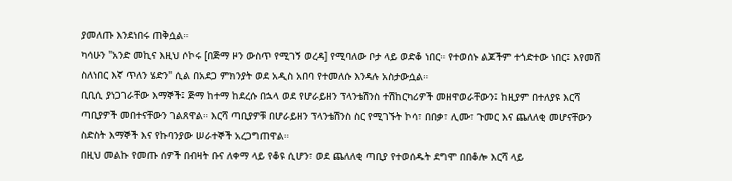ያመለጡ እንደነበሩ ጠቅሷል።
ካሳሁን "አንድ መኪና እዚህ ሶኮሩ [በጅማ ዞን ውስጥ የሚገኝ ወረዳ] የሚባለው ቦታ ላይ ወድቆ ነበር። የተወሰኑ ልጆችም ተጎድተው ነበር፤ እየመሸ ስለነበር እኛ ጥለን ሄድን" ሲል በአደጋ ምክንያት ወደ አዲስ አበባ የተመለሱ እንዳሉ አስታውሷል።
ቢቢሲ ያነጋገራቸው እማኞች፤ ጅማ ከተማ ከደረሱ በኋላ ወደ የሆራይዘን ፕላንቴሽንስ ተሽከርካሪዎች መዘዋወራቸውን፤ ከዚያም በተለያዩ እርሻ ጣቢያዎች መበተናቸውን ገልጸዋል። እርሻ ጣቢያዎቹ በሆራይዘን ፕላንቴሽንስ ስር የሚገኙት ኮሳ፣ በበቃ፣ ሊሙ፣ ጉመር እና ጨለለቂ መሆናቸውን ስድስት እማኞች እና የኩባንያው ሠራተኞች አረጋግጠዋል።
በዚህ መልኩ የመጡ ሰዎች በብዛት ቡና ለቀማ ላይ የቆዩ ሲሆን፣ ወደ ጨለለቂ ጣቢያ የተወሰዱት ደግሞ በበቆሎ እርሻ ላይ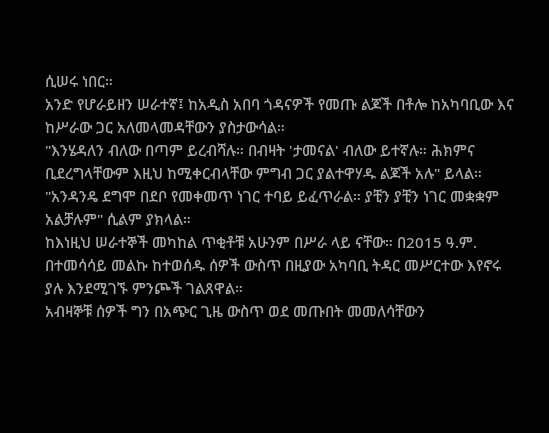ሲሠሩ ነበር።
አንድ የሆራይዘን ሠራተኛ፤ ከአዲስ አበባ ጎዳናዎች የመጡ ልጆች በቶሎ ከአካባቢው እና ከሥራው ጋር አለመላመዳቸውን ያስታውሳል።
"እንሄዳለን ብለው በጣም ይረብሻሉ። በብዛት 'ታመናል' ብለው ይተኛሉ። ሕክምና ቢደረግላቸውም እዚህ ከሚቀርብላቸው ምግብ ጋር ያልተዋሃዱ ልጆች አሉ" ይላል። "አንዳንዴ ደግሞ በደቦ የመቀመጥ ነገር ተባይ ይፈጥራል። ያቺን ያቺን ነገር መቋቋም አልቻሉም" ሲልም ያክላል።
ከእነዚህ ሠራተኞች መካከል ጥቂቶቹ አሁንም በሥራ ላይ ናቸው። በ2015 ዓ.ም. በተመሳሳይ መልኩ ከተወሰዱ ሰዎች ውስጥ በዚያው አካባቢ ትዳር መሥርተው እየኖሩ ያሉ እንደሚገኙ ምንጮች ገልጸዋል።
አብዛኞቹ ሰዎች ግን በአጭር ጊዜ ውስጥ ወደ መጡበት መመለሳቸውን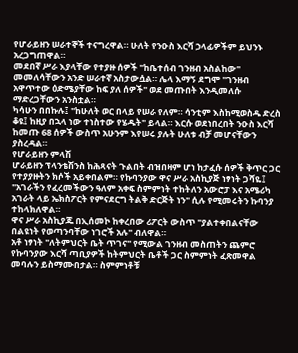የሆራይዘን ሠራተኞች ተናግረዋል። ሁለት የንዑስ እርሻ ኃላፊዎችም ይህንኑ አረጋግጠዋል።
መደበኛ ሥራ እያላቸው የተያዙ ሰዎች "ከቤተሰብ ገንዘብ አስልከው" መመለሳቸውን አንድ ሠራተኛ አስታውሷል። ሌላ እማኝ ደግሞ "ገንዘብ አዋጥተው ዕድሜያቸው ከፍ ያለ ሰዎች" ወደ መጡበት እንዲመለሱ ማድረጋቸውን አንስቷል።
ካሳሁን በበኩሉ፤ "ከሁለት ወር በላይ የሠራ የለም። ሳንቲም እስከሚወስዱ ድረስ ቆዩ፤ ከዚያ በኋላ ነው ተነስተው የሄዱት" ይላል። እርሱ ወደነበረበት ንዑስ እርሻ ከመጡ 68 ሰዎች ውስጥ አሁንም እየሠሩ ያሉት ሁለቱ ብቻ መሆናቸውን ያስረዳል።
የሆራይዘን ምላሽ
ሆራይዘን ፕላንቴሽንስ ከሕጻናት ጉልበት ብዝበዛም ሆነ ከታፈሱ ሰዎች ቅጥር ጋር የተያያዙትን ክሶች አይቀበልም። የኩባንያው ዋና ሥራ አስኪያጅ ነፃነት ጋሻዬ፤ "አገራችን የፈረመችውን ዓለም አቀፍ ስምምነት ተከትለን አውሮፓ እና አሜሪካ አገራት ላይ ኤክስፖርት የምናደርግ ትልቅ ድርጅት ነን" ሲሉ የሚመሩትን ኩባንያ ተከላክለዋል።
ዋና ሥራ አስኪያጁ በኢሰመኮ ከቀረበው ሪፖርት ውስጥ "ያልተቀበልናቸው በልዩነት የወጣንባቸው ነገሮች አሉ" ብለዋል።
አቶ ነፃነት "ለትምህርት ቤት ጥገና" የሚውል ገንዘብ መስጠትን ጨምሮ የኩባንያው እርሻ ጣቢያዎች ከትምህርት ቤቶች ጋር ስምምነት ፈጽመዋል መባሉን ይስማሙበታል። ስምምነቶቹ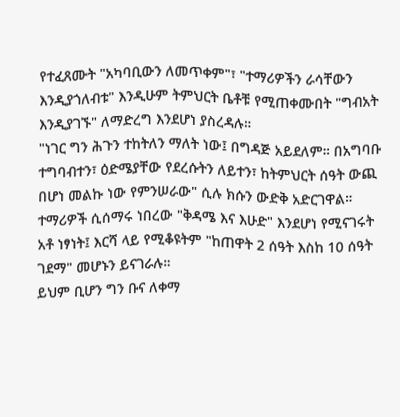የተፈጸሙት "አካባቢውን ለመጥቀም"፣ "ተማሪዎችን ራሳቸውን እንዲያጎለብቱ" እንዲሁም ትምህርት ቤቶቹ የሚጠቀሙበት "ግብአት እንዲያገኙ" ለማድረግ እንደሆነ ያስረዳሉ።
"ነገር ግን ሕጉን ተከትለን ማለት ነው፤ በግዳጅ አይደለም። በአግባቡ ተግባብተን፣ ዕድሜያቸው የደረሱትን ለይተን፣ ከትምህርት ሰዓት ውጪ በሆነ መልኩ ነው የምንሠራው" ሲሉ ክሱን ውድቅ አድርገዋል።
ተማሪዎች ሲሰማሩ ነበረው "ቅዳሜ እና እሁድ" እንደሆነ የሚናገሩት አቶ ነፃነት፤ እርሻ ላይ የሚቆዩትም "ከጠዋት 2 ሰዓት እስከ 10 ሰዓት ገደማ" መሆኑን ይናገራሉ።
ይህም ቢሆን ግን ቡና ለቀማ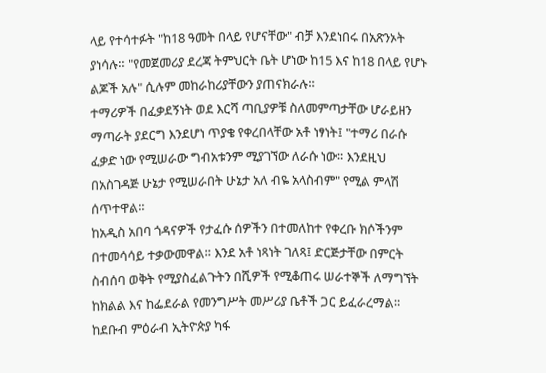ላይ የተሳተፉት "ከ18 ዓመት በላይ የሆናቸው" ብቻ እንደነበሩ በአጽንኦት ያነሳሉ። "የመጀመሪያ ደረጃ ትምህርት ቤት ሆነው ከ15 እና ከ18 በላይ የሆኑ ልጆች አሉ" ሲሉም መከራከሪያቸውን ያጠናክራሉ።
ተማሪዎች በፈቃደኝነት ወደ እርሻ ጣቢያዎቹ ስለመምጣታቸው ሆራይዘን ማጣራት ያደርግ እንደሆነ ጥያቄ የቀረበላቸው አቶ ነፃነት፤ "ተማሪ በራሱ ፈቃድ ነው የሚሠራው ግብአቱንም ሚያገኘው ለራሱ ነው። እንደዚህ በአስገዳጅ ሁኔታ የሚሠራበት ሁኔታ አለ ብዬ አላስብም" የሚል ምላሽ ሰጥተዋል።
ከአዲስ አበባ ጎዳናዎች የታፈሱ ሰዎችን በተመለከተ የቀረቡ ክሶችንም በተመሳሳይ ተቃውመዋል። እንደ አቶ ነጻነት ገለጻ፤ ድርጅታቸው በምርት ስብሰባ ወቅት የሚያስፈልጉትን በሺዎች የሚቆጠሩ ሠራተኞች ለማግኘት ከክልል እና ከፌደራል የመንግሥት መሥሪያ ቤቶች ጋር ይፈራረማል።
ከደቡብ ምዕራብ ኢትዮጵያ ካፋ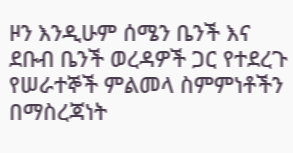ዞን እንዲሁም ሰሜን ቤንች እና ደቡብ ቤንች ወረዳዎች ጋር የተደረጉ የሠራተኞች ምልመላ ስምምነቶችን በማስረጃነት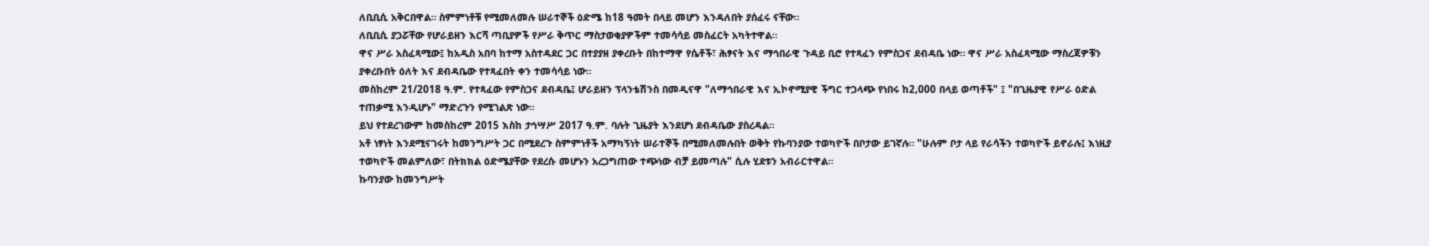ለቢቢሲ አቅርበዋል። ስምምነቶቹ የሚመለመሉ ሠራተኞች ዕድሜ ከ18 ዓመት በላይ መሆን እንዳለበት ያሰፈሩ ናቸው።
ለቢቢሲ ያጋሯቸው የሆራይዘን እርሻ ጣቢያዎች የሥራ ቅጥር ማስታወቂያዎችም ተመሳሳይ መስፈርት አካትተዋል።
ዋና ሥራ አስፈጻሚው፤ ከአዲስ አበባ ከተማ አስተዳደር ጋር በተያያዘ ያቀረቡት በከተማዋ የሴቶች፣ ሕፃናት እና ማኅበራዊ ጉዳይ ቢሮ የተጻፈን የምስጋና ደብዳቤ ነው። ዋና ሥራ አስፈጻሚው ማስረጃዎቹን ያቀረቡበት ዕለት እና ደብዳቤው የተጻፈበት ቀን ተመሳሳይ ነው።
መስከረም 21/2018 ዓ.ም. የተጻፈው የምስጋና ደብዳቤ፤ ሆራይዘን ፕላንቴሽንስ በመዲናዋ "ለማኅበራዊ እና ኢኮኖሚያዊ ችግር ተጋላጭ የነበሩ ከ2,000 በላይ ወጣቶች" ፤ "በጊዜያዊ የሥራ ዕድል ተጠቃሚ እንዲሆኑ" ማድረጉን የሚገልጽ ነው።
ይህ የተደረገውም ከመስከረም 2015 እስከ ታኅሣሥ 2017 ዓ.ም. ባሉት ጊዜያት እንደሆነ ደብዳቤው ያስረዳል።
አቶ ነፃነት እንደሚናገሩት ከመንግሥት ጋር በሚደረጉ ስምምነቶች አማካኝነት ሠራተኞች በሚመለመሉበት ወቅት የኩባንያው ተወካዮች በቦታው ይገኛሉ። "ሁሉም ቦታ ላይ የራሳችን ተወካዮች ይኖራሉ፤ እነዚያ ተወካዮች መልምለው፣ በትክክል ዕድሜያቸው የደረሱ መሆኑን አረጋግጠው ተጭነው ብቻ ይመጣሉ" ሲሉ ሂደቱን አብራርተዋል።
ኩባንያው ከመንግሥት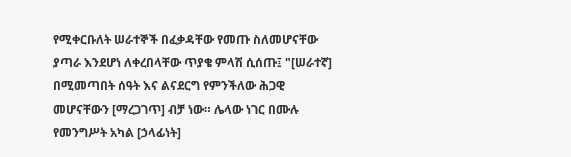የሚቀርቡለት ሠራተኞች በፈቃዳቸው የመጡ ስለመሆናቸው ያጣራ እንደሆነ ለቀረበላቸው ጥያቄ ምላሽ ሲሰጡ፤ "[ሠራተኛ] በሚመጣበት ሰዓት እና ልናደርግ የምንችለው ሕጋዊ መሆናቸውን [ማረጋገጥ] ብቻ ነው። ሌላው ነገር በሙሉ የመንግሥት አካል [ኃላፊነት]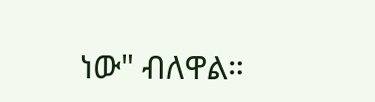ነው" ብለዋል።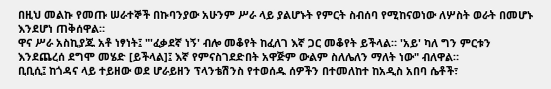በዚህ መልኩ የመጡ ሠራተኞች በኩባንያው አሁንም ሥራ ላይ ያልሆኑት የምርት ስብሰባ የሚከናወነው ለሦስት ወራት በመሆኑ እንደሆነ ጠቅሰዋል።
ዋና ሥራ አስኪያጁ አቶ ነፃነት፤ "'ፈቃደኛ ነኝ' ብሎ መቆየት ከፈለገ እኛ ጋር መቆየት ይችላል። 'አይ' ካለ ግን ምርቱን እንደጨረሰ ደግሞ መሄድ [ይችላል]፤ እኛ የምናስገደድበት አዋጅም ውልም ስለሌለን ማለት ነው" ብለዋል።
ቢቢሲ፤ ከጎዳና ላይ ተይዘው ወደ ሆራይዘን ፕላንቴሽንስ የተወሰዱ ሰዎችን በተመለከተ ከአዲስ አበባ ሴቶች፣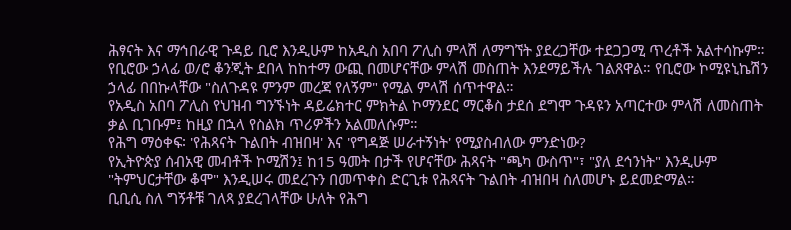ሕፃናት እና ማኅበራዊ ጉዳይ ቢሮ እንዲሁም ከአዲስ አበባ ፖሊስ ምላሽ ለማግኘት ያደረጋቸው ተደጋጋሚ ጥረቶች አልተሳኩም።
የቢሮው ኃላፊ ወ/ሮ ቆንጂት ደበላ ከከተማ ውጪ በመሆናቸው ምላሽ መስጠት እንደማይችሉ ገልጸዋል። የቢሮው ኮሚዩኒኬሽን ኃላፊ በበኩላቸው "ስለጉዳዩ ምንም መረጃ የለኝም" የሚል ምላሽ ሰጥተዋል።
የአዲስ አበባ ፖሊስ የህዝብ ግንኙነት ዳይሬክተር ምክትል ኮማንደር ማርቆስ ታደሰ ደግሞ ጉዳዩን አጣርተው ምላሽ ለመስጠት ቃል ቢገቡም፤ ከዚያ በኋላ የስልክ ጥሪዎችን አልመለሱም።
የሕግ ማዕቀፍ፡ 'የሕጻናት ጉልበት ብዝበዛ' እና 'የግዳጅ ሠራተኝነት' የሚያስብለው ምንድነው?
የኢትዮጵያ ሰብአዊ መብቶች ኮሚሽን፤ ከ15 ዓመት በታች የሆናቸው ሕጻናት "ጫካ ውስጥ"፣ "ያለ ደኅንነት" እንዲሁም "ትምህርታቸው ቆሞ" እንዲሠሩ መደረጉን በመጥቀስ ድርጊቱ የሕጻናት ጉልበት ብዝበዛ ስለመሆኑ ይደመድማል።
ቢቢሲ ስለ ግኝቶቹ ገለጻ ያደረገላቸው ሁለት የሕግ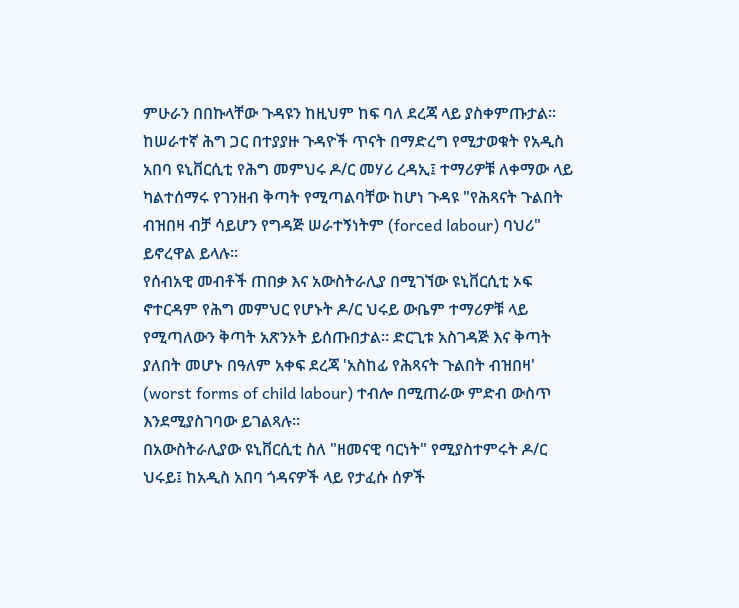ምሁራን በበኩላቸው ጉዳዩን ከዚህም ከፍ ባለ ደረጃ ላይ ያስቀምጡታል።
ከሠራተኛ ሕግ ጋር በተያያዙ ጉዳዮች ጥናት በማድረግ የሚታወቁት የአዲስ አበባ ዩኒቨርሲቲ የሕግ መምህሩ ዶ/ር መሃሪ ረዳኢ፤ ተማሪዎቹ ለቀማው ላይ ካልተሰማሩ የገንዘብ ቅጣት የሚጣልባቸው ከሆነ ጉዳዩ "የሕጻናት ጉልበት ብዝበዛ ብቻ ሳይሆን የግዳጅ ሠራተኝነትም (forced labour) ባህሪ" ይኖረዋል ይላሉ።
የሰብአዊ መብቶች ጠበቃ እና አውስትራሊያ በሚገኘው ዩኒቨርሲቲ ኦፍ ኖተርዳም የሕግ መምህር የሆኑት ዶ/ር ህሩይ ውቤም ተማሪዎቹ ላይ የሚጣለውን ቅጣት አጽንኦት ይሰጡበታል። ድርጊቱ አስገዳጅ እና ቅጣት ያለበት መሆኑ በዓለም አቀፍ ደረጃ 'አስከፊ የሕጻናት ጉልበት ብዝበዛ' (worst forms of child labour) ተብሎ በሚጠራው ምድብ ውስጥ እንደሚያስገባው ይገልጻሉ።
በአውስትራሊያው ዩኒቨርሲቲ ስለ "ዘመናዊ ባርነት" የሚያስተምሩት ዶ/ር ህሩይ፤ ከአዲስ አበባ ጎዳናዎች ላይ የታፈሱ ሰዎች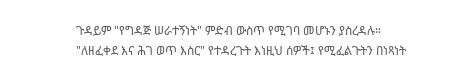ጉዳይም "የግዳጅ ሠራተኝነት" ምድብ ውስጥ የሚገባ መሆኑን ያስረዳሉ። "ለዘፈቀደ እና ሕገ ወጥ እስር" የተዳረጉት እነዚህ ሰዎች፤ የሚፈልጉትን በነጻነት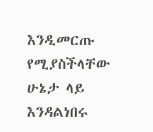እንዲመርጡ የሚያስችላቸው ሁኔታ ላይ እንዳልነበሩ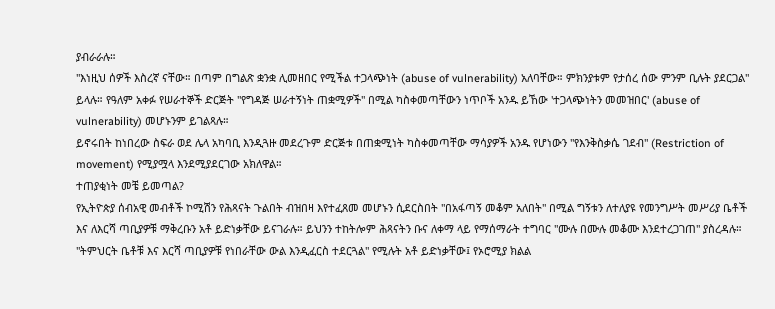ያብራራሉ።
"እነዚህ ሰዎች እስረኛ ናቸው። በጣም በግልጽ ቋንቋ ሊመዘበር የሚችል ተጋላጭነት (abuse of vulnerability) አለባቸው። ምክንያቱም የታሰረ ሰው ምንም ቢሉት ያደርጋል" ይላሉ። የዓለም አቀፉ የሠራተኞች ድርጅት "የግዳጅ ሠራተኝነት ጠቋሚዎች" በሚል ካስቀመጣቸውን ነጥቦች አንዱ ይኸው 'ተጋላጭነትን መመዝበር' (abuse of vulnerability) መሆኑንም ይገልጻሉ።
ይኖሩበት ከነበረው ስፍራ ወደ ሌላ አካባቢ እንዲጓዙ መደረጉም ድርጅቱ በጠቋሚነት ካስቀመጣቸው ማሳያዎች አንዱ የሆነውን "የእንቅስቃሴ ገደብ" (Restriction of movement) የሚያሟላ እንደሚያደርገው አክለዋል።
ተጠያቂነት መቼ ይመጣል?
የኢትዮጵያ ሰብአዊ መብቶች ኮሚሽን የሕጻናት ጉልበት ብዝበዛ እየተፈጸመ መሆኑን ሲደርስበት "በአፋጣኝ መቆም አለበት" በሚል ግኝቱን ለተለያዩ የመንግሥት መሥሪያ ቤቶች እና ለእርሻ ጣቢያዎቹ ማቅረቡን አቶ ይድነቃቸው ይናገራሉ። ይህንን ተከትሎም ሕጻናትን ቡና ለቀማ ላይ የማሰማራት ተግባር "ሙሉ በሙሉ መቆሙ እንደተረጋገጠ" ያስረዳሉ።
"ትምህርት ቤቶቹ እና እርሻ ጣቢያዎቹ የነበራቸው ውል እንዲፈርስ ተደርጓል" የሚሉት አቶ ይድነቃቸው፤ የኦሮሚያ ክልል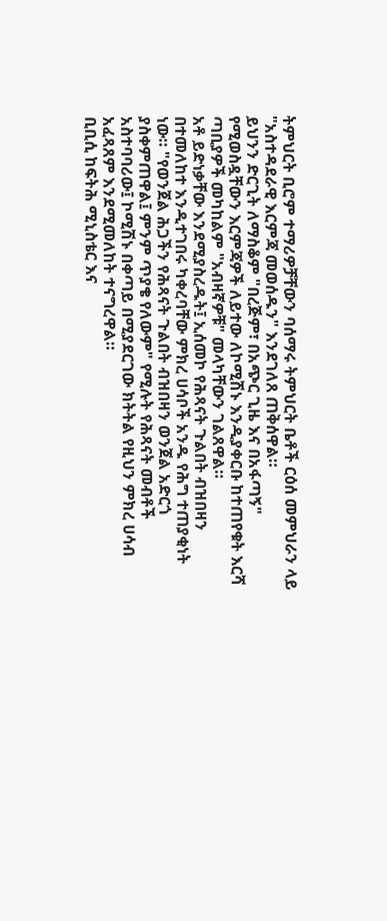ትምህርት ቢሮም ተማሪዎቻቸውን ባሰማሩ ትምህርት ቤቶች ርዕሰ መምህራን ላይ "አስተዳደራዊ እርምጃ መወሰዱን" እንደገለጸ ጠቅሰዋል።
ይህንን ድርጊት ለማስቆም "በረጅም፣ በአጭር ጊዜ እና በአፋጣኝ" የሚወስዷቸውን እርምጃዎች ለይተው ለኮሚሽኑ እንዲያቀርቡ ከተጠየቁት እርሻ ጣቢያዎች መካከልም "አብዛኛዎቹ" መላካቸውን ገልጸዋል።
አቶ ይድነቃቸው እንደሚያስረዱት፤ ኢሰመኮ የሕጻናት ጉልበት ብዝበዛን በተመለከተ እንዲተገበሩ ካቀረባቸው ምክረ ሀሳቦች አንዱ የሕግ ተጠያቂነት ነው። "የወንጀል ሕጋችን የሕጻናት ጉልበት ብዝበዛን ወንጀል አድርጎ ያስቀምጠዋል፤ ምንም ጥያቄ የለውም" የሚሉት የሕጻናት መብቶች አስተባባሪው፤ ኮሚሽኑ በቀጣይ በሚያደርገው ክትትል የዚህን ምክረ ሀሳብ አፈጻጸም እንደሚመለከት ተናግረዋል።
ቢቢሲ ከፍትሕ ሚኒስቴር እና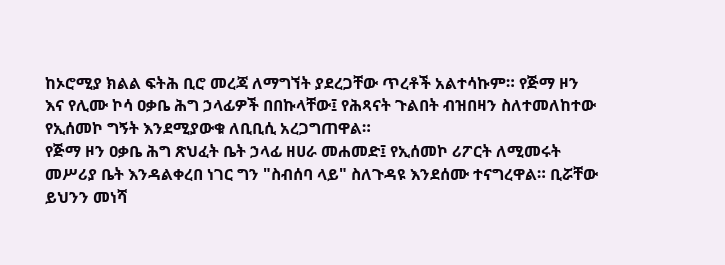ከኦሮሚያ ክልል ፍትሕ ቢሮ መረጃ ለማግኘት ያደረጋቸው ጥረቶች አልተሳኩም። የጅማ ዞን እና የሊሙ ኮሳ ዐቃቤ ሕግ ኃላፊዎች በበኩላቸው፤ የሕጻናት ጉልበት ብዝበዛን ስለተመለከተው የኢሰመኮ ግኝት እንደሚያውቁ ለቢቢሲ አረጋግጠዋል።
የጅማ ዞን ዐቃቤ ሕግ ጽህፈት ቤት ኃላፊ ዘሀራ መሐመድ፤ የኢሰመኮ ሪፖርት ለሚመሩት መሥሪያ ቤት እንዳልቀረበ ነገር ግን "ስብሰባ ላይ" ስለጉዳዩ እንደሰሙ ተናግረዋል። ቢሯቸው ይህንን መነሻ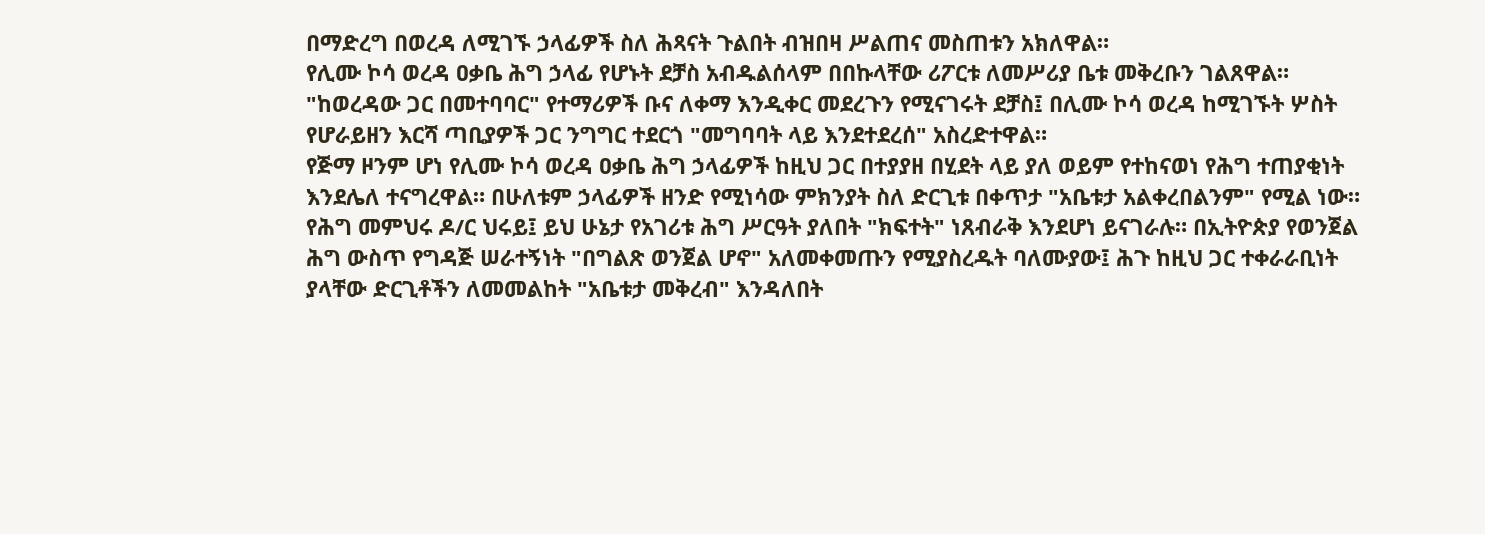በማድረግ በወረዳ ለሚገኙ ኃላፊዎች ስለ ሕጻናት ጉልበት ብዝበዛ ሥልጠና መስጠቱን አክለዋል።
የሊሙ ኮሳ ወረዳ ዐቃቤ ሕግ ኃላፊ የሆኑት ደቻስ አብዱልሰላም በበኩላቸው ሪፖርቱ ለመሥሪያ ቤቱ መቅረቡን ገልጸዋል። "ከወረዳው ጋር በመተባባር" የተማሪዎች ቡና ለቀማ እንዲቀር መደረጉን የሚናገሩት ደቻስ፤ በሊሙ ኮሳ ወረዳ ከሚገኙት ሦስት የሆራይዘን እርሻ ጣቢያዎች ጋር ንግግር ተደርጎ "መግባባት ላይ እንደተደረሰ" አስረድተዋል።
የጅማ ዞንም ሆነ የሊሙ ኮሳ ወረዳ ዐቃቤ ሕግ ኃላፊዎች ከዚህ ጋር በተያያዘ በሂደት ላይ ያለ ወይም የተከናወነ የሕግ ተጠያቂነት እንደሌለ ተናግረዋል። በሁለቱም ኃላፊዎች ዘንድ የሚነሳው ምክንያት ስለ ድርጊቱ በቀጥታ "አቤቱታ አልቀረበልንም" የሚል ነው።
የሕግ መምህሩ ዶ/ር ህሩይ፤ ይህ ሁኔታ የአገሪቱ ሕግ ሥርዓት ያለበት "ክፍተት" ነጸብራቅ እንደሆነ ይናገራሉ። በኢትዮጵያ የወንጀል ሕግ ውስጥ የግዳጅ ሠራተኝነት "በግልጽ ወንጀል ሆኖ" አለመቀመጡን የሚያስረዱት ባለሙያው፤ ሕጉ ከዚህ ጋር ተቀራራቢነት ያላቸው ድርጊቶችን ለመመልከት "አቤቱታ መቅረብ" እንዳለበት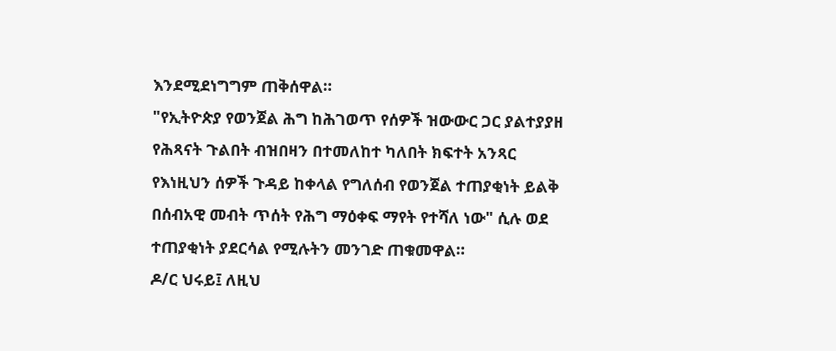እንደሚደነግግም ጠቅሰዋል።
"የኢትዮጵያ የወንጀል ሕግ ከሕገወጥ የሰዎች ዝውውር ጋር ያልተያያዘ የሕጻናት ጉልበት ብዝበዛን በተመለከተ ካለበት ክፍተት አንጻር የእነዚህን ሰዎች ጉዳይ ከቀላል የግለሰብ የወንጀል ተጠያቂነት ይልቅ በሰብአዊ መብት ጥሰት የሕግ ማዕቀፍ ማየት የተሻለ ነው" ሲሉ ወደ ተጠያቂነት ያደርሳል የሚሉትን መንገድ ጠቁመዋል።
ዶ/ር ህሩይ፤ ለዚህ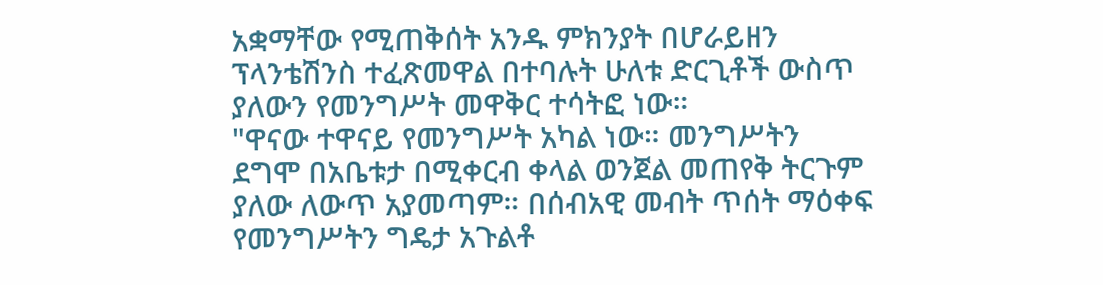አቋማቸው የሚጠቅሰት አንዱ ምክንያት በሆራይዘን ፕላንቴሽንስ ተፈጽመዋል በተባሉት ሁለቱ ድርጊቶች ውስጥ ያለውን የመንግሥት መዋቅር ተሳትፎ ነው።
"ዋናው ተዋናይ የመንግሥት አካል ነው። መንግሥትን ደግሞ በአቤቱታ በሚቀርብ ቀላል ወንጀል መጠየቅ ትርጉም ያለው ለውጥ አያመጣም። በሰብአዊ መብት ጥሰት ማዕቀፍ የመንግሥትን ግዴታ አጉልቶ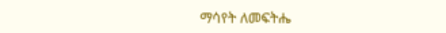ማሳየት ለመፍትሔ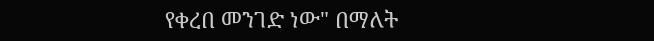የቀረበ መንገድ ነው" በማለት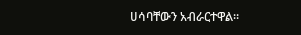ሀሳባቸውን አብራርተዋል።